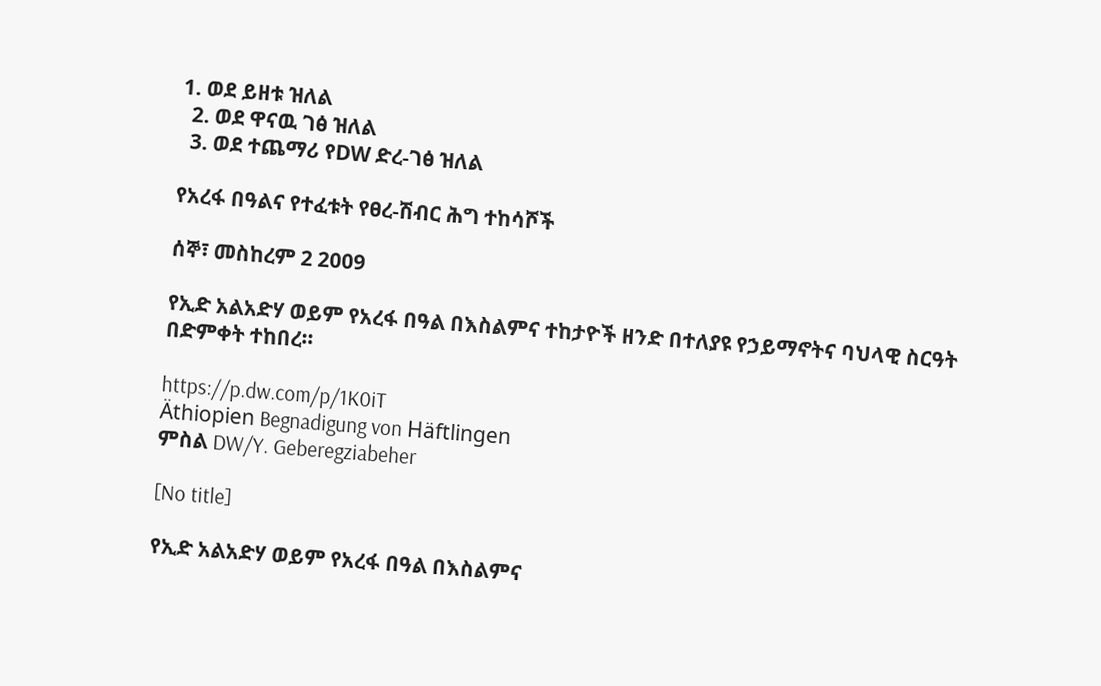1. ወደ ይዘቱ ዝለል
  2. ወደ ዋናዉ ገፅ ዝለል
  3. ወደ ተጨማሪ የDW ድረ-ገፅ ዝለል

የአረፋ በዓልና የተፈቱት የፀረ-ሽብር ሕግ ተከሳሾች

ሰኞ፣ መስከረም 2 2009

የኢድ አልአድሃ ወይም የአረፋ በዓል በእስልምና ተከታዮች ዘንድ በተለያዩ የኃይማኖትና ባህላዊ ስርዓት በድምቀት ተከበረ።

https://p.dw.com/p/1K0iT
Äthiopien Begnadigung von Häftlingen
ምስል DW/Y. Geberegziabeher

[No title]

የኢድ አልአድሃ ወይም የአረፋ በዓል በእስልምና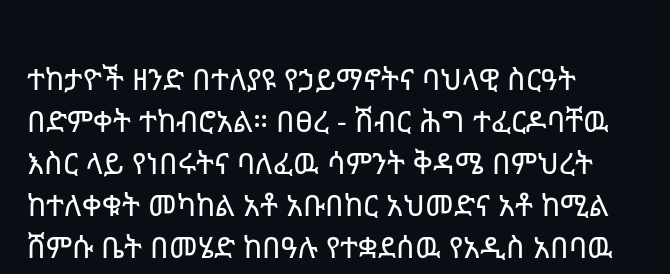ተከታዮች ዘንድ በተለያዩ የኃይማኖትና ባህላዊ ስርዓት በድምቀት ተከብሮአል። በፀረ - ሽብር ሕግ ተፈርዶባቸዉ እስር ላይ የነበሩትና ባለፈዉ ሳምንት ቅዳሜ በምህረት ከተለቀቁት መካከል አቶ አቡበከር አህመድና አቶ ከሚል ሸምሱ ቤት በመሄድ ከበዓሉ የተቋደሰዉ የአዲስ አበባዉ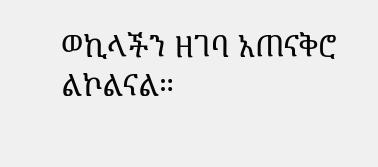ወኪላችን ዘገባ አጠናቅሮ ልኮልናል።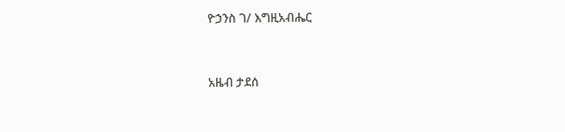ዮኃንስ ገ/ እግዚአብሔር


አዜብ ታደሰ